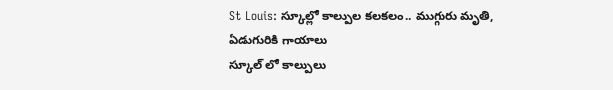St Louis: స్కూల్లో కాల్పుల కలకలం.. ముగ్గురు మృతి, ఏడుగురికి గాయాలు
స్కూల్ లో కాల్పులు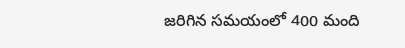జరిగిన సమయంలో 400 మంది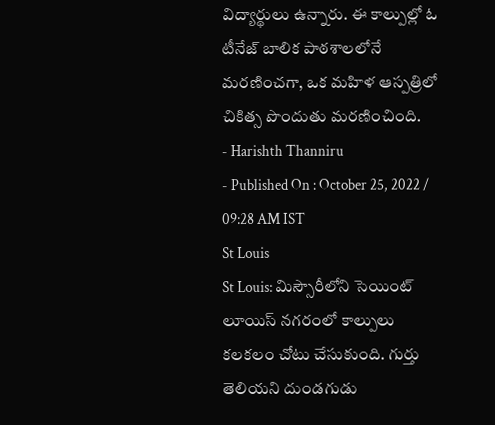విద్యార్థులు ఉన్నారు. ఈ కాల్పుల్లో ఓ టీనేజ్ బాలిక పాఠశాలలోనే మరణించగా, ఒక మహిళ ఆస్పత్రిలో చికిత్స పొందుతు మరణించింది.
- Harishth Thanniru
- Published On : October 25, 2022 / 09:28 AM IST
St Louis
St Louis: మిస్సౌరీలోని సెయింట్ లూయిస్ నగరంలో కాల్పులు కలకలం చోటు చేసుకుంది. గుర్తు తెలియని దుండగుడు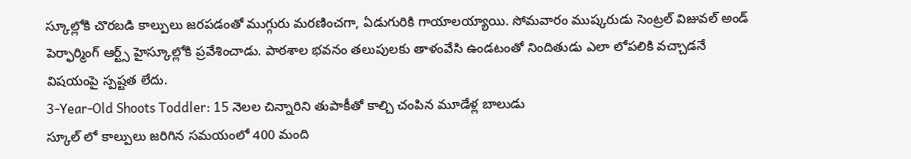స్కూల్లోకి చొరబడి కాల్పులు జరపడంతో ముగ్గురు మరణించగా, ఏడుగురికి గాయాలయ్యాయి. సోమవారం ముష్కరుడు సెంట్రల్ విజువల్ అండ్ పెర్ఫార్మింగ్ ఆర్ట్స్ హైస్కూల్లోకి ప్రవేశించాడు. పాఠశాల భవనం తలుపులకు తాళంవేసి ఉండటంతో నిందితుడు ఎలా లోపలికి వచ్చాడనే విషయంపై స్పష్టత లేదు.
3-Year-Old Shoots Toddler: 15 నెలల చిన్నారిని తుపాకీతో కాల్చి చంపిన మూడేళ్ల బాలుడు
స్కూల్ లో కాల్పులు జరిగిన సమయంలో 400 మంది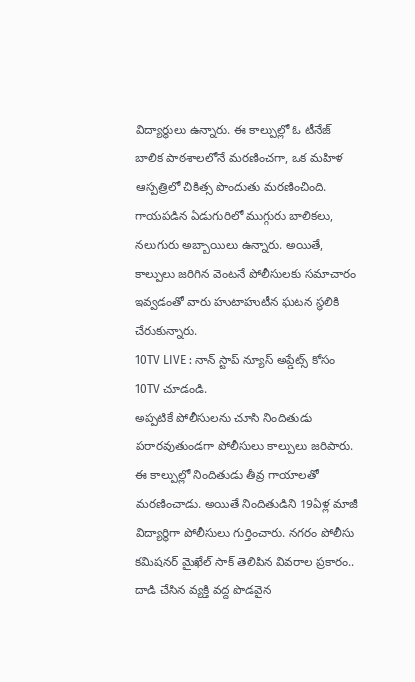విద్యార్థులు ఉన్నారు. ఈ కాల్పుల్లో ఓ టీనేజ్ బాలిక పాఠశాలలోనే మరణించగా, ఒక మహిళ ఆస్పత్రిలో చికిత్స పొందుతు మరణించింది. గాయపడిన ఏడుగురిలో ముగ్గురు బాలికలు, నలుగురు అబ్బాయిలు ఉన్నారు. అయితే, కాల్పులు జరిగిన వెంటనే పోలీసులకు సమాచారం ఇవ్వడంతో వారు హుటాహుటీన ఘటన స్థలికి చేరుకున్నారు.
10TV LIVE : నాన్ స్టాప్ న్యూస్ అప్డేట్స్ కోసం 10TV చూడండి.
అప్పటికే పోలీసులను చూసి నిందితుడు పరారవుతుండగా పోలీసులు కాల్పులు జరిపారు. ఈ కాల్పుల్లో నిందితుడు తీవ్ర గాయాలతో మరణించాడు. అయితే నిందితుడిని 19ఏళ్ల మాజీ విద్యార్థిగా పోలీసులు గుర్తించారు. నగరం పోలీసు కమిషనర్ మైఖేల్ సాక్ తెలిపిన వివరాల ప్రకారం.. దాడి చేసిన వ్యక్తి వద్ద పొడవైన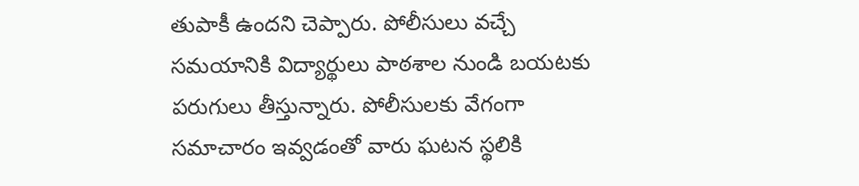తుపాకీ ఉందని చెప్పారు. పోలీసులు వచ్చే సమయానికి విద్యార్థులు పాఠశాల నుండి బయటకు పరుగులు తీస్తున్నారు. పోలీసులకు వేగంగా సమాచారం ఇవ్వడంతో వారు ఘటన స్థలికి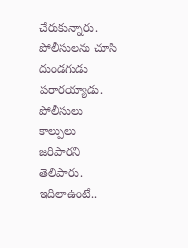చేరుకున్నారు. పోలీసులను చూసి దుండగుడు పరారయ్యాడు. పోలీసులు కాల్పులు జరిపారని తెలిపారు. ఇదిలాఉంటే..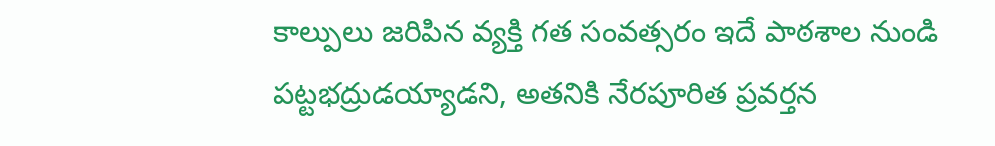కాల్పులు జరిపిన వ్యక్తి గత సంవత్సరం ఇదే పాఠశాల నుండి పట్టభద్రుడయ్యాడని, అతనికి నేరపూరిత ప్రవర్తన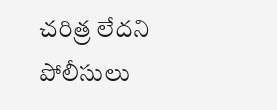చరిత్ర లేదని పోలీసులు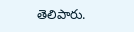తెలిపారు.